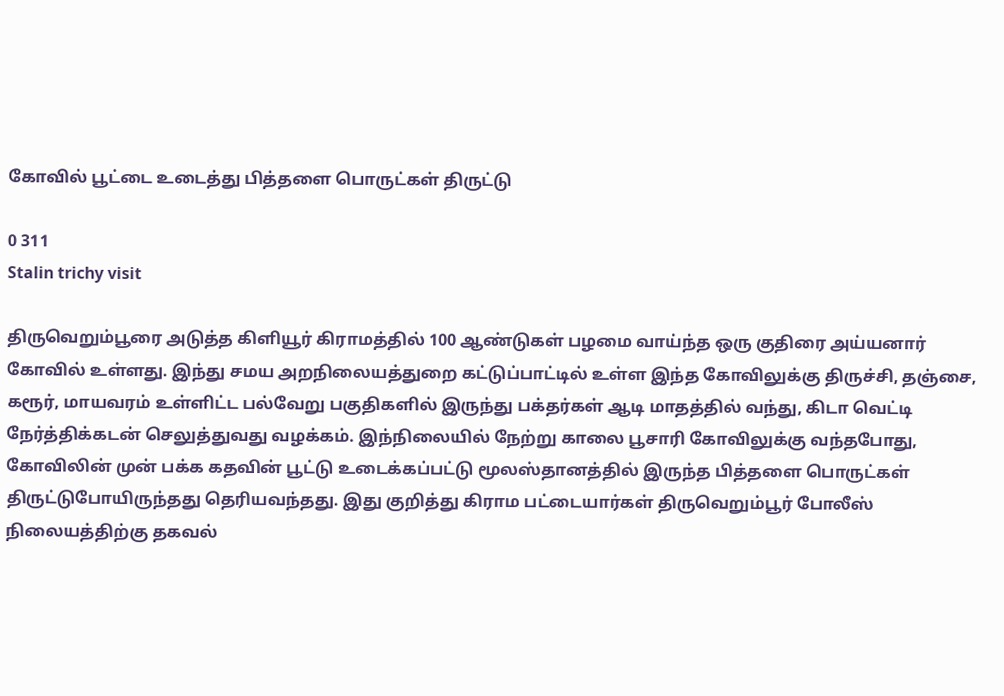கோவில் பூட்டை உடைத்து பித்தளை பொருட்கள் திருட்டு

0 311
Stalin trichy visit

திருவெறும்பூரை அடுத்த கிளியூர் கிராமத்தில் 100 ஆண்டுகள் பழமை வாய்ந்த ஒரு குதிரை அய்யனார் கோவில் உள்ளது. இந்து சமய அறநிலையத்துறை கட்டுப்பாட்டில் உள்ள இந்த கோவிலுக்கு திருச்சி, தஞ்சை, கரூர், மாயவரம் உள்ளிட்ட பல்வேறு பகுதிகளில் இருந்து பக்தர்கள் ஆடி மாதத்தில் வந்து, கிடா வெட்டி நேர்த்திக்கடன் செலுத்துவது வழக்கம். இந்நிலையில் நேற்று காலை பூசாரி கோவிலுக்கு வந்தபோது, கோவிலின் முன் பக்க கதவின் பூட்டு உடைக்கப்பட்டு மூலஸ்தானத்தில் இருந்த பித்தளை பொருட்கள் திருட்டுபோயிருந்தது தெரியவந்தது. இது குறித்து கிராம பட்டையார்கள் திருவெறும்பூர் போலீஸ் நிலையத்திற்கு தகவல்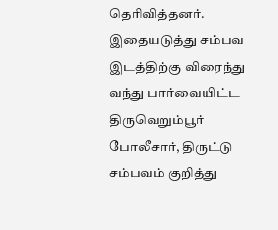தெரிவித்தனர். இதையடுத்து சம்பவ இடத்திற்கு விரைந்து வந்து பார்வையிட்ட திருவெறும்பூர் போலீசார், திருட்டு சம்பவம் குறித்து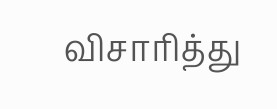விசாரித்து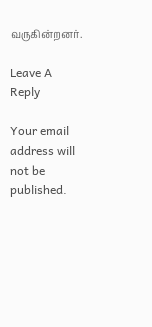வருகின்றனர்.

Leave A Reply

Your email address will not be published.